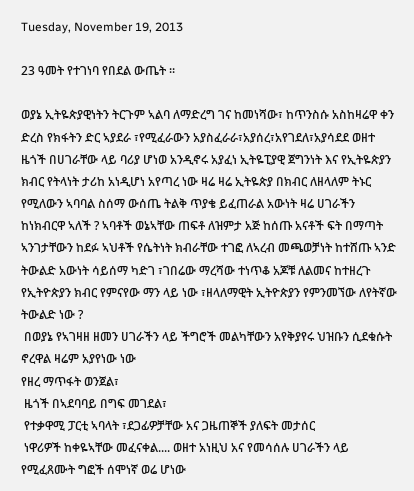Tuesday, November 19, 2013

23 ዓመት የተገነባ የበደል ውጤት ።

ወያኔ ኢትዬጵያዊነትን ትርጉም ኣልባ ለማድረግ ገና ከመነሻው፣ ከጥንስሱ አስከዛሬዋ ቀን ድረስ የክፋትን ድር ኣያደራ ፣የሚፈራውን አያስፈራራ፣አያሰረ፣አየገደለ፣አያሳደደ ወዘተ ዜጎች በሀገራቸው ላይ ባሪያ ሆነወ አንዲኖሩ አያፈነ ኢትዬፒያዊ ጀግንነት እና የኢትዬጵያን ክብር የትላነት ታሪከ አነዲሆነ አየጣረ ነው ዛሬ ዛሬ ኢትዬጵያ በክብር ለዘላለም ትኑር የሚለውን ኣባባል ስሰማ ውሰጤ ትልቅ ጥያቄ ይፈጠራል አውነት ዛሬ ሀገራችን ከነክብርዋ ኣለች ? ኣባቶች ወኔኣቸው ጠፍቶ ለዝምታ አጅ ከሰጡ አናቶች ፍት በማጣት ኣንገታቸውን ከደፉ ኣህቶች የሴትነት ክብራቸው ተገፎ ለኣረብ መጫወቻነት ከተሸጡ ኣንድ ትውልድ አውነት ሳይሰማ ካድገ ፣ገበሬው ማረሻው ተነጥቆ አጆቹ ለልመና ከተዘረጉ የኢትዮጵያን ክብር የምናየው ማን ላይ ነው ፣ዘላለማዊት ኢትዮጵያን የምንመኘው ለየትኛው ትውልድ ነው ?
 በወያኔ የኣገዛዘ ዘመን ሀገራችን ላይ ችግሮች መልካቸውን አየቅያየሩ ህዝቡን ሲደቁሱት ኖረዋል ዛሬም አያየነው ነው
የዘረ ማጥፋት ወንጀል፣
 ዜጎች በኣደባባይ በግፍ መገደል፣
 የተቃዋሚ ፓርቲ ኣባላት ፣ደጋፊዎቻቸው አና ጋዜጠኞች ያለፍት መታሰር
 ነዋሪዎች ከቀዬኣቸው መፈናቀል.... ወዘተ አነዚህ አና የመሳሰሉ ሀገራችን ላይ የሚፈጸሙት ግፎች ሰሞነኛ ወሬ ሆነው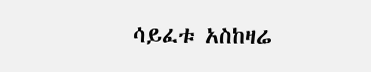ሳይፈቱ አስከዛሬ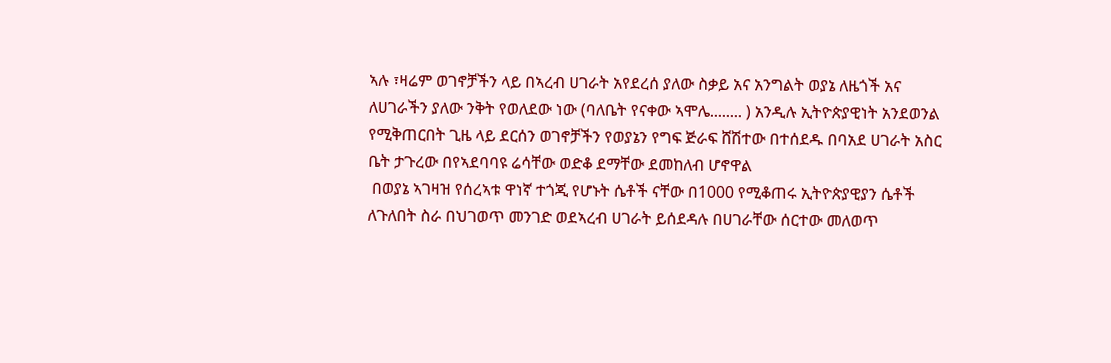ኣሉ ፣ዛሬም ወገኖቻችን ላይ በኣረብ ሀገራት አየደረሰ ያለው ስቃይ አና አንግልት ወያኔ ለዜጎች አና ለሀገራችን ያለው ንቅት የወለደው ነው (ባለቤት የናቀው ኣሞሌ........ ) አንዲሉ ኢትዮጵያዊነት አንደወንል የሚቅጠርበት ጊዜ ላይ ደርሰን ወገኖቻችን የወያኔን የግፍ ጅራፍ ሸሽተው በተሰደዱ በባአደ ሀገራት አስር ቤት ታጉረው በየኣደባባዩ ሬሳቸው ወድቆ ደማቸው ደመከለብ ሆኖዋል
 በወያኔ ኣገዛዝ የሰረኣቱ ዋነኛ ተጎጂ የሆኑት ሴቶች ናቸው በ1000 የሚቆጠሩ ኢትዮጵያዊያን ሴቶች ለጉለበት ስራ በህገወጥ መንገድ ወደኣረብ ሀገራት ይሰደዳሉ በሀገራቸው ሰርተው መለወጥ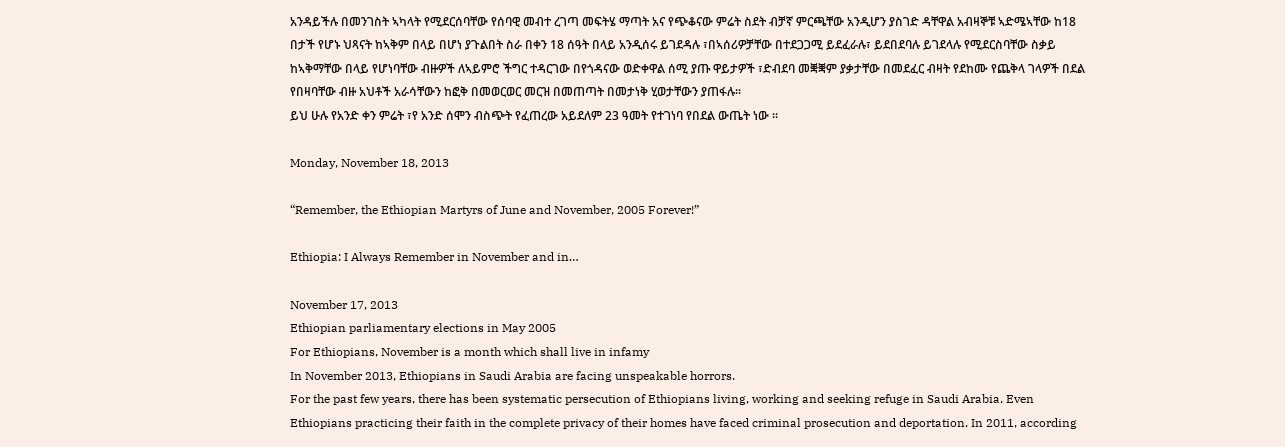አንዳይችሉ በመንገስት ኣካላት የሚደርሰባቸው የሰባዊ መብተ ረገጣ መፍትሄ ማጣት አና የጭቆናው ምሬት ስደት ብቻኛ ምርጫቸው አንዲሆን ያስገድ ዳቸዋል አብዛኞቹ ኣድሜኣቸው ከ18 በታች የሆኑ ህጻናት ከኣቅም በላይ በሆነ ያጉልበት ስራ በቀን 18 ሰዓት በላይ አንዲሰሩ ይገደዳሉ ፣በኣሰሪዎቻቸው በተደጋጋሚ ይደፈራሉ፣ ይደበደባሉ ይገደላሉ የሚደርስባቸው ስቃይ ከኣቅማቸው በላይ የሆነባቸው ብዙዎች ለኣይምሮ ችግር ተዳርገው በየጎዳናው ወድቀዋል ሰሚ ያጡ ዋይታዎች ፣ድብደባ መቛቛም ያቃታቸው በመደፈር ብዛት የደከሙ የጨቅላ ገላዎች በደል የበዛባቸው ብዙ አህቶች አራሳቸውን ከፎቅ በመወርወር መርዝ በመጠጣት በመታነቅ ሂወታቸውን ያጠፋሉ።
ይህ ሁሉ የአንድ ቀን ምሬት ፣የ አንድ ሰሞን ብስጭት የፈጠረው አይደለም 23 ዓመት የተገነባ የበደል ውጤት ነው ።

Monday, November 18, 2013

“Remember, the Ethiopian Martyrs of June and November, 2005 Forever!”

Ethiopia: I Always Remember in November and in…

November 17, 2013
Ethiopian parliamentary elections in May 2005
For Ethiopians, November is a month which shall live in infamy
In November 2013, Ethiopians in Saudi Arabia are facing unspeakable horrors.
For the past few years, there has been systematic persecution of Ethiopians living, working and seeking refuge in Saudi Arabia. Even Ethiopians practicing their faith in the complete privacy of their homes have faced criminal prosecution and deportation. In 2011, according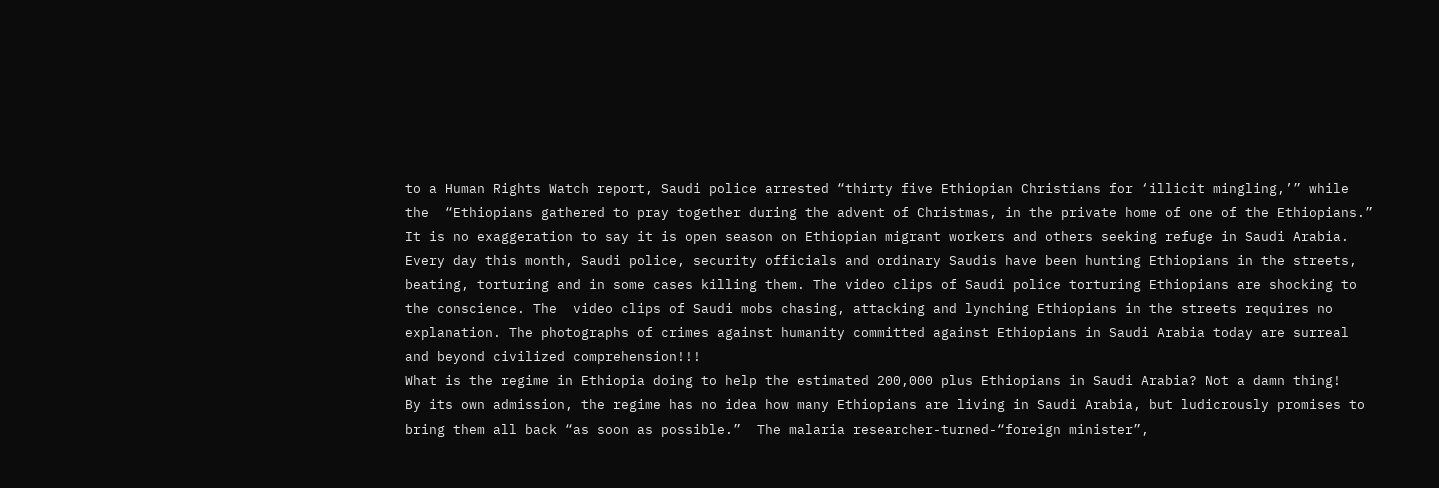to a Human Rights Watch report, Saudi police arrested “thirty five Ethiopian Christians for ‘illicit mingling,’” while the  “Ethiopians gathered to pray together during the advent of Christmas, in the private home of one of the Ethiopians.”
It is no exaggeration to say it is open season on Ethiopian migrant workers and others seeking refuge in Saudi Arabia. Every day this month, Saudi police, security officials and ordinary Saudis have been hunting Ethiopians in the streets, beating, torturing and in some cases killing them. The video clips of Saudi police torturing Ethiopians are shocking to the conscience. The  video clips of Saudi mobs chasing, attacking and lynching Ethiopians in the streets requires no explanation. The photographs of crimes against humanity committed against Ethiopians in Saudi Arabia today are surreal and beyond civilized comprehension!!!
What is the regime in Ethiopia doing to help the estimated 200,000 plus Ethiopians in Saudi Arabia? Not a damn thing!
By its own admission, the regime has no idea how many Ethiopians are living in Saudi Arabia, but ludicrously promises to bring them all back “as soon as possible.”  The malaria researcher-turned-“foreign minister”,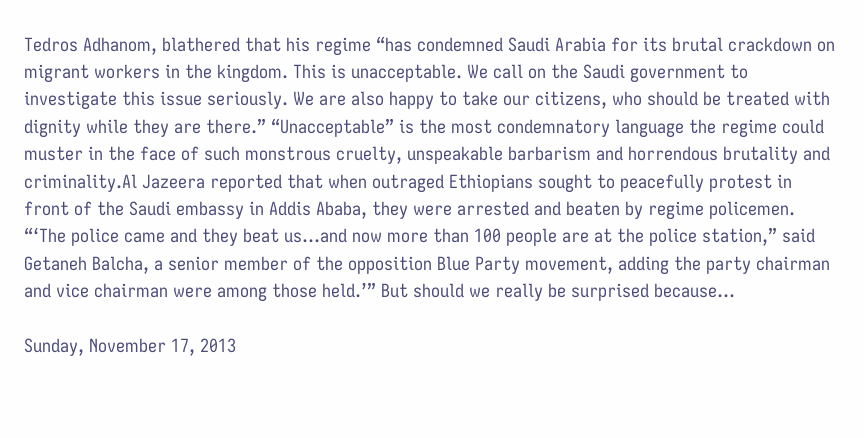Tedros Adhanom, blathered that his regime “has condemned Saudi Arabia for its brutal crackdown on migrant workers in the kingdom. This is unacceptable. We call on the Saudi government to investigate this issue seriously. We are also happy to take our citizens, who should be treated with dignity while they are there.” “Unacceptable” is the most condemnatory language the regime could muster in the face of such monstrous cruelty, unspeakable barbarism and horrendous brutality and criminality.Al Jazeera reported that when outraged Ethiopians sought to peacefully protest in front of the Saudi embassy in Addis Ababa, they were arrested and beaten by regime policemen. “‘The police came and they beat us…and now more than 100 people are at the police station,” said Getaneh Balcha, a senior member of the opposition Blue Party movement, adding the party chairman and vice chairman were among those held.’” But should we really be surprised because…

Sunday, November 17, 2013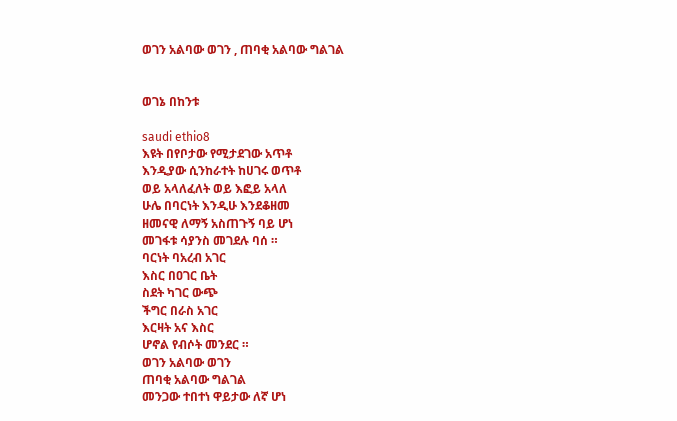ወገን አልባው ወገን , ጠባቂ አልባው ግልገል


ወገኔ በከንቱ

saudi ethio8
እዩት በየቦታው የሚታደገው አጥቶ
እንዲያው ሲንከራተት ከሀገሩ ወጥቶ
ወይ አላለፈለት ወይ እፎይ አላለ
ሁሌ በባርነት እንዲሁ እንደቆዘመ
ዘመናዊ ለማኝ አስጠጉኝ ባይ ሆነ
መገፋቱ ሳያንስ መገደሉ ባሰ ።
ባርነት ባአረብ አገር
እስር በዐገር ቤት
ስደት ካገር ውጭ
ችግር በራስ አገር
እርዛት አና እስር
ሆኖል የብሶት መንደር ።
ወገን አልባው ወገን
ጠባቂ አልባው ግልገል
መንጋው ተበተነ ዋይታው ለኛ ሆነ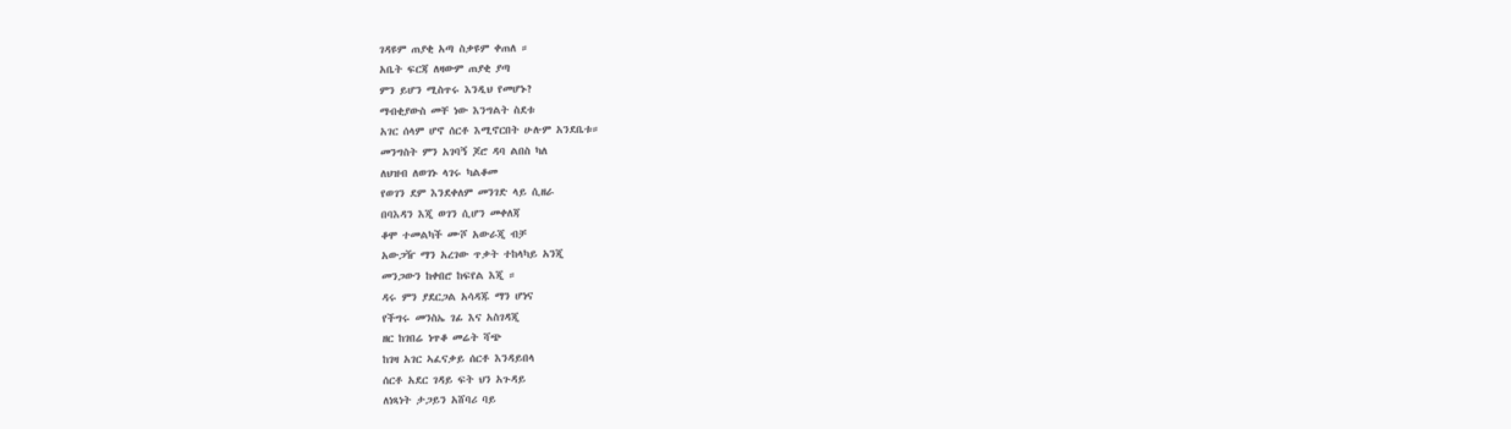ገዳዩም ጠያቂ አጣ ስቃዩም ቀጠለ ።
አቤት ፍርጃ ለዛውም ጠያቂ ያጣ
ምን ይሆን ሚስጥሩ እንዲህ የመሆኑ?
ማብቂያውስ መቸ ነው እንግልት ስደቱ
አገር ሰላም ሆኖ ሰርቶ እሚኖርበት ሁሉም አንደቤቱ።
መንግስት ምን አገባኝ ጆሮ ዳባ ልበስ ካለ
ለህዝብ ለወገኑ ላገሩ ካልቆመ
የወገን ደም እንደቀለም መንገድ ላይ ሲዘራ
በባእዳን እጂ ወገን ሲሆን መቀለጃ
ቆሞ ተመልካች ሙሾ አውራጂ ብቻ
አውጋዥ ማን አረገው ጥቃት ተከላካይ አንጂ
መንጋውን ከቀበሮ ከፍየል እጂ ።
ዳሩ ምን ያደርጋል አሳዳጁ ማን ሆነና
የችግሩ መንስኤ ገፊ እና አስገዳጂ
ዘር ከገበሬ ነጥቆ መሬት ሻጭ
ከገዛ አገር ኣፈናቃይ ሰርቶ እንዳይበላ
ሰርቶ አደር ገዳይ ፍት ህን አጉዳይ
ለነጻነት ታጋይን አሸባሪ ባይ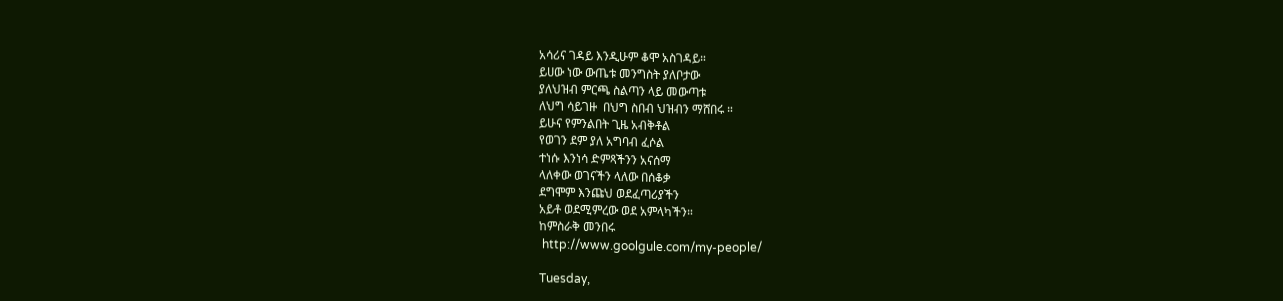አሳሪና ገዳይ እንዲሁም ቆሞ አስገዳይ።
ይሀው ነው ውጤቱ መንግስት ያለቦታው
ያለህዝብ ምርጫ ስልጣን ላይ መውጣቱ
ለህግ ሳይገዙ  በህግ ስበብ ህዝብን ማሸበሩ ።
ይሁና የምንልበት ጊዜ አብቅቶል
የወገን ደም ያለ አግባብ ፈሶል
ተነሱ እንነሳ ድምጻችንን አናሰማ
ላለቀው ወገናችን ላለው በሰቆቃ
ደግሞም እንጩህ ወደፈጣሪያችን
አይቶ ወደሚምረው ወደ አምላካችን።
ከምስራቅ መንበሩ
 http://www.goolgule.com/my-people/

Tuesday,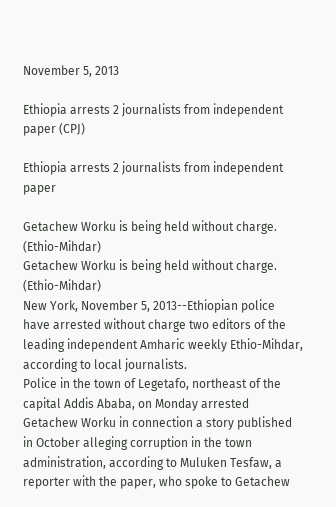November 5, 2013

Ethiopia arrests 2 journalists from independent paper (CPJ)

Ethiopia arrests 2 journalists from independent paper

Getachew Worku is being held without charge. (Ethio-Mihdar)
Getachew Worku is being held without charge. (Ethio-Mihdar)
New York, November 5, 2013--Ethiopian police have arrested without charge two editors of the leading independent Amharic weekly Ethio-Mihdar, according to local journalists.
Police in the town of Legetafo, northeast of the capital Addis Ababa, on Monday arrested Getachew Worku in connection a story published in October alleging corruption in the town administration, according to Muluken Tesfaw, a reporter with the paper, who spoke to Getachew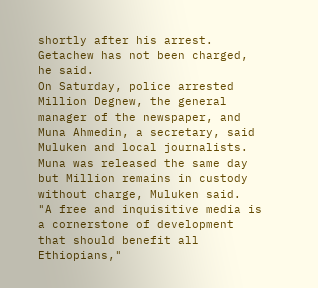shortly after his arrest. Getachew has not been charged, he said.
On Saturday, police arrested Million Degnew, the general manager of the newspaper, and Muna Ahmedin, a secretary, said Muluken and local journalists. Muna was released the same day but Million remains in custody without charge, Muluken said.
"A free and inquisitive media is a cornerstone of development that should benefit all Ethiopians,"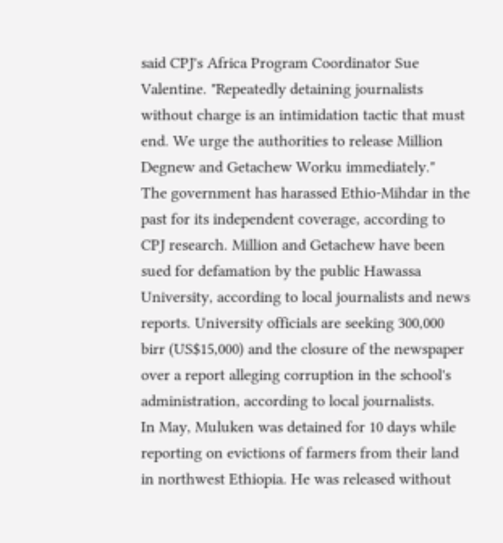said CPJ's Africa Program Coordinator Sue Valentine. "Repeatedly detaining journalists without charge is an intimidation tactic that must end. We urge the authorities to release Million Degnew and Getachew Worku immediately."
The government has harassed Ethio-Mihdar in the past for its independent coverage, according to CPJ research. Million and Getachew have been sued for defamation by the public Hawassa University, according to local journalists and news reports. University officials are seeking 300,000 birr (US$15,000) and the closure of the newspaper over a report alleging corruption in the school's administration, according to local journalists.
In May, Muluken was detained for 10 days while reporting on evictions of farmers from their land in northwest Ethiopia. He was released without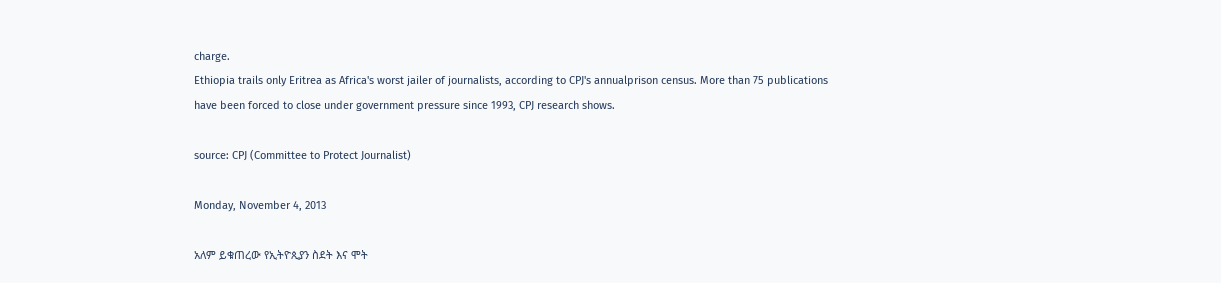charge.
Ethiopia trails only Eritrea as Africa's worst jailer of journalists, according to CPJ's annualprison census. More than 75 publications have been forced to close under government pressure since 1993, CPJ research shows.

source: CPJ (Committee to Protect Journalist)

Monday, November 4, 2013

አለም ይቁጠረው የኢትዮጲያን ስደት እና ሞት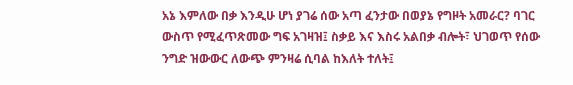አኔ እምለው በቃ እንዲሁ ሆነ ያገሬ ሰው አጣ ፈንታው በወያኔ የግዞት አመራር? ባገር ውስጥ የሚፈጥጽመው ግፍ አገዛዝ፤ ስቃይ እና እስሩ አልበቃ ብሎት፣ ህገወጥ የሰው ንግድ ዝውውር ለውጭ ምንዛሬ ሲባል ከእለት ተለት፤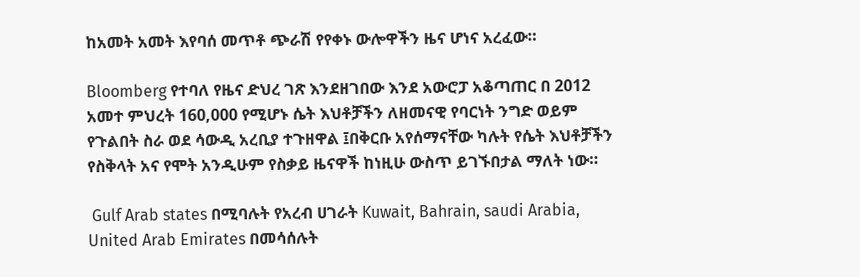ከአመት አመት እየባሰ መጥቶ ጭራሽ የየቀኑ ውሎዋችን ዜና ሆነና አረፈው።

Bloomberg የተባለ የዜና ድህረ ገጽ እንደዘገበው እንደ አውሮፓ አቆጣጠር በ 2012 አመተ ምህረት 160,000 የሚሆኑ ሴት እህቶቻችን ለዘመናዊ የባርነት ንግድ ወይም የጉልበት ስራ ወደ ሳውዲ አረቢያ ተጉዘዋል ፤በቅርቡ አየሰማናቸው ካሉት የሴት እህቶቻችን የስቅላት አና የሞት አንዲሁም የስቃይ ዜናዋች ከነዚሁ ውስጥ ይገኙበታል ማለት ነው።

 Gulf Arab states በሚባሉት የአረብ ሀገራት Kuwait, Bahrain, saudi Arabia, United Arab Emirates በመሳሰሉት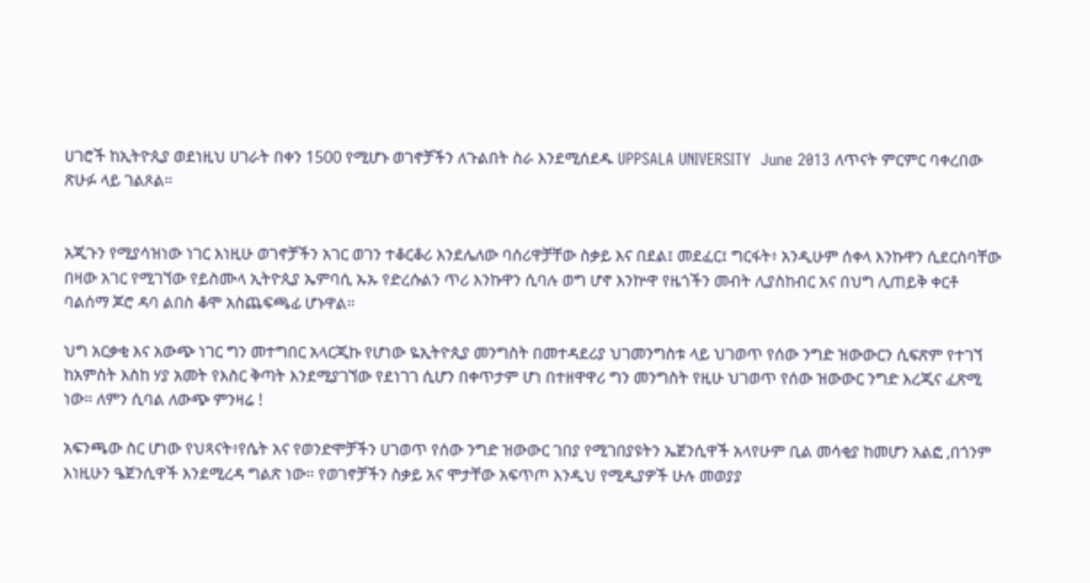ሀገሮች ከኢትዮጲያ ወደነዚህ ሀገራት በቀን 1500 የሚሆኑ ወገኖቻችን ለጉልበት ስራ እንደሚሰደዱ UPPSALA UNIVERSITY  June 2013 ለጥናት ምርምር ባቀረበው ጽሁፉ ላይ ገልጾል።


አጂጉን የሚያሳዝነው ነገር እነዚሁ ወገኖቻችን አገር ወገን ተቆርቆሪ እንደሌለው ባሰሪዋቻቸው ስቃይ እና በደል፤ መደፈር፤ ግርፋት፥ አንዲሁም ሰቀላ እንኩዋን ሲደርስባቸው በዛው አገር የሚገኘው የይስሙላ ኢትዮጲያ ኤምባሲ ኡኡ የድረሱልን ጥሪ እንኩዋን ሲባሉ ወግ ሆኖ እንኵዋ የዜጎችን መብት ሊያስከብር አና በህግ ሊጠይቅ ቀርቶ ባልሰማ ጆሮ ዳባ ልበስ ቆሞ አስጨፍጫፊ ሆኑዋል።

ህግ አርቃቂ እና አውጭ ነገር ግን መተግበር አላርጂኩ የሆነው ዬኢትዮጲያ መንግስት በመተዳደሪያ ህገመንግስቱ ላይ ህገወጥ የሰው ንግድ ዝውውርን ሲፍጽም የተገኘ ከአምስት እስከ ሃያ አመት የእስር ቅጣት እንደሚያገኘው የደነገገ ሲሆን በቀጥታም ሆነ በተዘዋዋሪ ግን መንግስት የዚሁ ህገወጥ የሰው ዝውውር ንግድ እረጂና ፈጽሚ ነው። ለምን ሲባል ለውጭ ምንዛሬ !

አፍንጫው ስር ሆነው የህጻናት፥የሴት አና የወንድሞቻችን ሀገወጥ የሰው ንግድ ዝውውር ገበያ የሚገበያዩትን ኤጀንሲዋች አላየሁም ቢል መሳቂያ ከመሆን አልፎ ,በጎንም እነዚሁን ዔጀንሲዋች እንደሚረዳ ግልጽ ነው። የወገኖቻችን ስቃይ አና ሞታቸው አፍጥጦ እንዲህ የሚዲያዎች ሁሉ መወያያ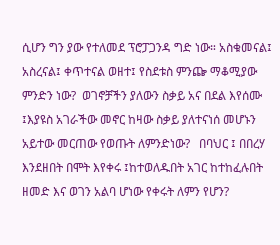ሲሆን ግን ያው የተለመደ ፕሮፓጋንዳ ግድ ነው። አስቁመናል፤ አስረናል፤ ቀጥተናል ወዘተ፤ የስደቱስ ምንጬ ማቆሚያው ምንድን ነው?  ወገኖቻችን ያለውን ስቃይ አና በደል እየሰሙ ፤እያዩስ አገራችው መኖር ከዛው ስቃይ ያለተናነሰ መሆኑን አይተው መርጠው የወጡት ለምንድነው?   በባህር ፤ በበረሃ እንደዘበት በሞት እየቀሩ ፤ከተወለዱበት አገር ከተከፈሉበት ዘመድ እና ወገን አልባ ሆነው የቀሩት ለምን የሆን?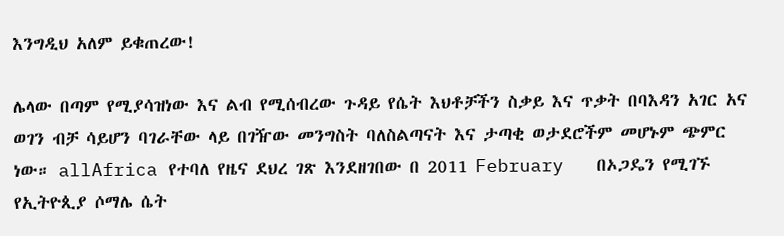እንግዲህ አለም ይቁጠረው!

ሌላው በጣም የሚያሳዝነው እና ልብ የሚሰብረው ጉዳይ የሴት እህቶቻችን ስቃይ እና ጥቃት በባእዳን አገር አና ወገን ብቻ ሳይሆን ባገራቸው ላይ በገዥው መንግስት ባለስልጣናት እና ታጣቂ ወታደሮችም መሆኑም ጭምር ነው። allAfrica የተባለ የዜና ደህረ ገጽ እንደዘገበው በ 2011 February   በኦጋዴን የሚገኙ የኢትዮጲያ ሶማሌ ሴት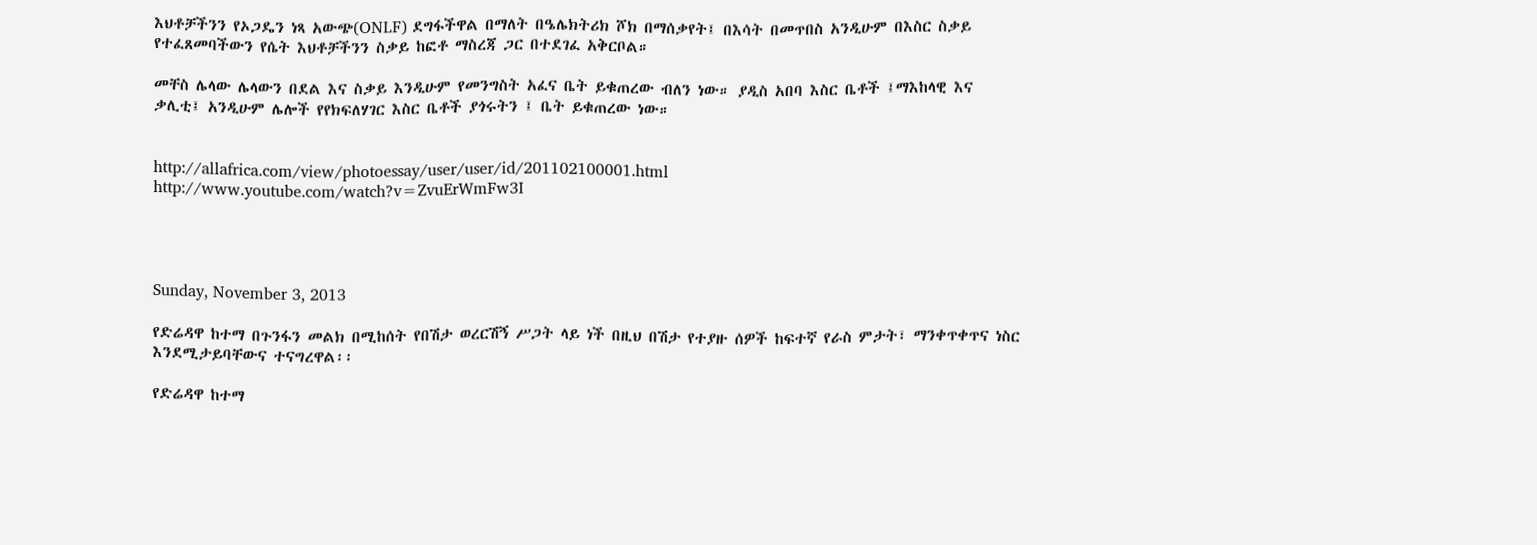እህቶቻችንን የኦጋዴን ነጻ አውጭ(ONLF) ደግፋችዋል በማለት በዔሌክትሪክ ሾክ በማሰቃየት፤ በእሳት በመጥበስ አንዲሁም በእስር ስቃይ የተፈጸመባችውን የሴት እህቶቻችንን ስቃይ ከፎቶ ማስረጃ ጋር በተደገፈ አቅርቦል።

መቸስ ሌላው ሌላውን በደል እና ስቃይ እንዲሁም የመንግስት አፈና ቤት ይቁጠረው ብለን ነው። ያዲስ አበባ እስር ቤቶች ፤ማእከላዊ እና ቃሊቲ፤ አንዲሁም ሌሎች የየክፍለሃገር እስር ቤቶች ያጎሩትን ፤ ቤት ይቁጠረው ነው።


http://allafrica.com/view/photoessay/user/user/id/201102100001.html
http://www.youtube.com/watch?v=ZvuErWmFw3I




Sunday, November 3, 2013

የድሬዳዋ ከተማ በጉንፋን መልክ በሚከሰት የበሽታ ወረርሽኝ ሥጋት ላይ ነች በዚህ በሽታ የተያዙ ሰዎች ከፍተኛ የራስ ምታት፣ ማንቀጥቀጥና ነስር እንደሚታይባቸውና ተናግረዋል፡፡

የድሬዳዋ ከተማ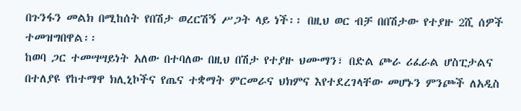በጉንፋን መልክ በሚከሰት የበሽታ ወረርሽኝ ሥጋት ላይ ነች፡፡ በዚህ ወር ብቻ በበሽታው የተያዙ 2ሺ ሰዎች ተመዝግበዋል፡፡
ከወባ ጋር ተመሣሣይነት አለው በተባለው በዚህ በሽታ የተያዙ ህሙማን፣ በድል ጮራ ሪፈራል ሆስፒታልና በተለያዩ የከተማዋ ክሊኒኮችና የጤና ተቋማት ምርመራና ህክምና እየተደረገላቸው መሆኑን ምንጮች ለአዲስ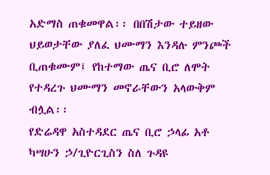አድማስ ጠቁመዋል፡፡ በበሽታው ተይዘው ህይወታቸው ያለፈ ህሙማን እንዳሉ ምንጮች ቢጠቁሙም፤ የከተማው ጤና ቢሮ ለሞት የተዳረጉ ህሙማን መኖራቸውን አላውቅም ብሏል፡፡
የድሬዳዋ አስተዳደር ጤና ቢሮ ኃላፊ አቶ ካሣሁን ኃ/ጊዮርጊስን ስለ ጉዳዩ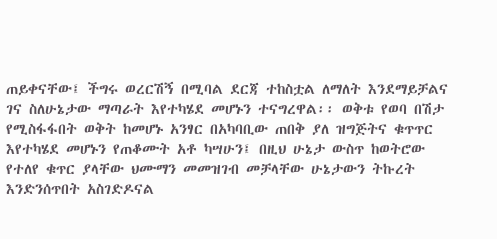ጠይቀናቸው፤ ችግሩ ወረርሽኝ በሚባል ደርጃ ተከስቷል ለማለት እንደማይቻልና ገና ስለሁኔታው ማጣራት እየተካሄደ መሆኑን ተናግረዋል፡፡ ወቅቱ የወባ በሽታ የሚስፋፋበት ወቅት ከመሆኑ አንፃር በአካባቢው ጠበቅ ያለ ዝግጅትና ቁጥጥር እየተካሄደ መሆኑን የጠቆሙት አቶ ካሣሁን፤ በዚህ ሁኔታ ውስጥ ከወትሮው የተለየ ቁጥር ያላቸው ህሙማን መመዝገብ መቻላቸው ሁኔታውን ትኩረት እንድንሰጥበት አስገድዶናል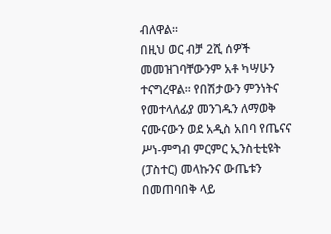ብለዋል፡፡
በዚህ ወር ብቻ 2ሺ ሰዎች መመዝገባቸውንም አቶ ካሣሁን ተናግረዋል፡፡ የበሽታውን ምንነትና የመተላለፊያ መንገዱን ለማወቅ ናሙናውን ወደ አዲስ አበባ የጤናና ሥነ-ምግብ ምርምር ኢንስቲቲዩት (ፓስተር) መላኩንና ውጤቱን በመጠባበቅ ላይ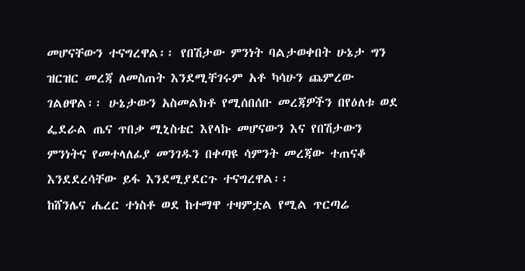መሆናቸውን ተናግረዋል፡፡ የበሽታው ምንነት ባልታወቀበት ሁኔታ ግን ዝርዝር መረጃ ለመስጠት እንደሚቸገሩም አቶ ካሳሁን ጨምረው ገልፀዋል፡፡ ሁኔታውን አስመልክቶ የሚሰበሰቡ መረጃዎችን በየዕለቱ ወደ ፌደራል ጤና ጥበቃ ሚኒስቴር እየላኩ መሆናውን እና የበሽታውን ምንነትና የመተላለፊያ መንገዱን በቀጣዩ ሳምንት መረጃው ተጠናቆ እንደደረሳቸው ይፋ እንደሚያደርጉ ተናግረዋል፡፡
ከሸንሌና ሔረር ተነስቶ ወደ ከተማዋ ተዛምቷል የሚል ጥርጣሬ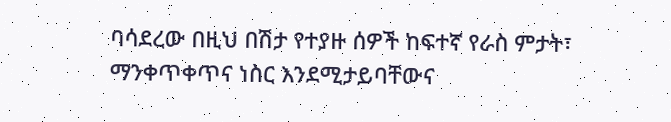ባሳደረው በዚህ በሽታ የተያዙ ሰዎች ከፍተኛ የራስ ምታት፣ ማንቀጥቀጥና ነስር እንደሚታይባቸውና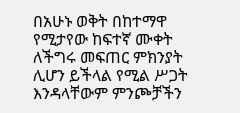በአሁኑ ወቅት በከተማዋ የሚታየው ከፍተኛ ሙቀት ለችግሩ መፍጠር ምክንያት ሊሆን ይችላል የሚል ሥጋት እንዳላቸውም ምንጮቻችን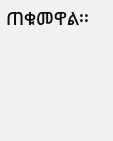ጠቁመዋል፡፡